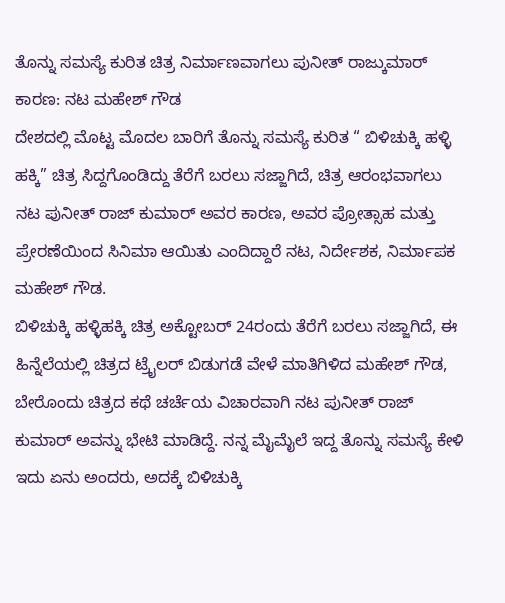ತೊನ್ನು ಸಮಸ್ಯೆ ಕುರಿತ ಚಿತ್ರ ನಿರ್ಮಾಣವಾಗಲು ಪುನೀತ್ ರಾಜ್ಕುಮಾರ್ ಕಾರಣ: ನಟ ಮಹೇಶ್ ಗೌಡ
ದೇಶದಲ್ಲಿ ಮೊಟ್ಟ ಮೊದಲ ಬಾರಿಗೆ ತೊನ್ನು ಸಮಸ್ಯೆ ಕುರಿತ “ ಬಿಳಿಚುಕ್ಕಿ ಹಳ್ಳಿ ಹಕ್ಕಿ” ಚಿತ್ರ ಸಿದ್ದಗೊಂಡಿದ್ದು ತೆರೆಗೆ ಬರಲು ಸಜ್ಜಾಗಿದೆ, ಚಿತ್ರ ಆರಂಭವಾಗಲು ನಟ ಪುನೀತ್ ರಾಜ್ ಕುಮಾರ್ ಅವರ ಕಾರಣ, ಅವರ ಪ್ರೋತ್ಸಾಹ ಮತ್ತು ಪ್ರೇರಣೆಯಿಂದ ಸಿನಿಮಾ ಆಯಿತು ಎಂದಿದ್ದಾರೆ ನಟ, ನಿರ್ದೇಶಕ, ನಿರ್ಮಾಪಕ ಮಹೇಶ್ ಗೌಡ.
ಬಿಳಿಚುಕ್ಕಿ ಹಳ್ಳಿಹಕ್ಕಿ ಚಿತ್ರ ಅಕ್ಟೋಬರ್ 24ರಂದು ತೆರೆಗೆ ಬರಲು ಸಜ್ಜಾಗಿದೆ, ಈ ಹಿನ್ನೆಲೆಯಲ್ಲಿ ಚಿತ್ರದ ಟ್ರೈಲರ್ ಬಿಡುಗಡೆ ವೇಳೆ ಮಾತಿಗಿಳಿದ ಮಹೇಶ್ ಗೌಡ, ಬೇರೊಂದು ಚಿತ್ರದ ಕಥೆ ಚರ್ಚೆಯ ವಿಚಾರವಾಗಿ ನಟ ಪುನೀತ್ ರಾಜ್ ಕುಮಾರ್ ಅವನ್ನು ಭೇಟಿ ಮಾಡಿದ್ದೆ. ನನ್ನ ಮೈಮೈಲೆ ಇದ್ದ ತೊನ್ನು ಸಮಸ್ಯೆ ಕೇಳಿ ಇದು ಏನು ಅಂದರು, ಅದಕ್ಕೆ ಬಿಳಿಚುಕ್ಕಿ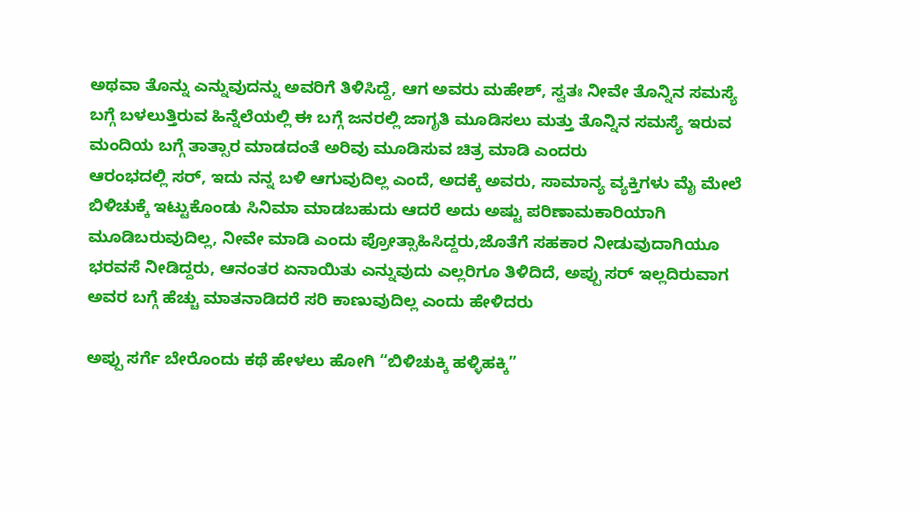ಅಥವಾ ತೊನ್ನು ಎನ್ನುವುದನ್ನು ಅವರಿಗೆ ತಿಳಿಸಿದ್ದೆ, ಆಗ ಅವರು ಮಹೇಶ್, ಸ್ವತಃ ನೀವೇ ತೊನ್ನಿನ ಸಮಸ್ಯೆ ಬಗ್ಗೆ ಬಳಲುತ್ತಿರುವ ಹಿನ್ನೆಲೆಯಲ್ಲಿ ಈ ಬಗ್ಗೆ ಜನರಲ್ಲಿ ಜಾಗೃತಿ ಮೂಡಿಸಲು ಮತ್ತು ತೊನ್ನಿನ ಸಮಸ್ಯೆ ಇರುವ ಮಂದಿಯ ಬಗ್ಗೆ ತಾತ್ಸಾರ ಮಾಡದಂತೆ ಅರಿವು ಮೂಡಿಸುವ ಚಿತ್ರ ಮಾಡಿ ಎಂದರು
ಆರಂಭದಲ್ಲಿ ಸರ್, ಇದು ನನ್ನ ಬಳಿ ಆಗುವುದಿಲ್ಲ ಎಂದೆ, ಅದಕ್ಕೆ ಅವರು, ಸಾಮಾನ್ಯ ವ್ಯಕ್ತಿಗಳು ಮೈ ಮೇಲೆ ಬಿಳಿಚುಕ್ಕೆ ಇಟ್ಟುಕೊಂಡು ಸಿನಿಮಾ ಮಾಡಬಹುದು ಆದರೆ ಅದು ಅಷ್ಟು ಪರಿಣಾಮಕಾರಿಯಾಗಿ ಮೂಡಿಬರುವುದಿಲ್ಲ, ನೀವೇ ಮಾಡಿ ಎಂದು ಪ್ರೋತ್ಸಾಹಿಸಿದ್ದರು,ಜೊತೆಗೆ ಸಹಕಾರ ನೀಡುವುದಾಗಿಯೂ ಭರವಸೆ ನೀಡಿದ್ದರು, ಆನಂತರ ಏನಾಯಿತು ಎನ್ನುವುದು ಎಲ್ಲರಿಗೂ ತಿಳಿದಿದೆ, ಅಪ್ಪು ಸರ್ ಇಲ್ಲದಿರುವಾಗ ಅವರ ಬಗ್ಗೆ ಹೆಚ್ಚು ಮಾತನಾಡಿದರೆ ಸರಿ ಕಾಣುವುದಿಲ್ಲ ಎಂದು ಹೇಳಿದರು

ಅಪ್ಪು ಸರ್ಗೆ ಬೇರೊಂದು ಕಥೆ ಹೇಳಲು ಹೋಗಿ “ಬಿಳಿಚುಕ್ಕಿ ಹಳ್ಳಿಹಕ್ಕಿ”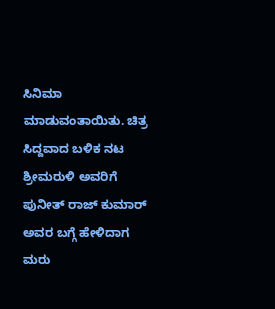ಸಿನಿಮಾ ಮಾಡುವಂತಾಯಿತು. ಚಿತ್ರ ಸಿದ್ದವಾದ ಬಳಿಕ ನಟ ಶ್ರೀಮರುಳಿ ಅವರಿಗೆ ಪುನೀತ್ ರಾಜ್ ಕುಮಾರ್ ಅವರ ಬಗ್ಗೆ ಹೇಳಿದಾಗ ಮರು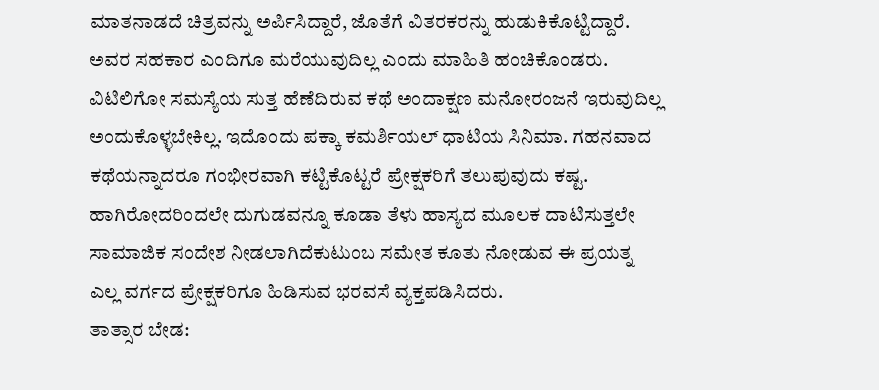ಮಾತನಾಡದೆ ಚಿತ್ರವನ್ನು ಅರ್ಪಿಸಿದ್ದಾರೆ, ಜೊತೆಗೆ ವಿತರಕರನ್ನು ಹುಡುಕಿಕೊಟ್ಟಿದ್ದಾರೆ. ಅವರ ಸಹಕಾರ ಎಂದಿಗೂ ಮರೆಯುವುದಿಲ್ಲ ಎಂದು ಮಾಹಿತಿ ಹಂಚಿಕೊಂಡರು.
ವಿಟಿಲಿಗೋ ಸಮಸ್ಯೆಯ ಸುತ್ತ ಹೆಣೆದಿರುವ ಕಥೆ ಅಂದಾಕ್ಷಣ ಮನೋರಂಜನೆ ಇರುವುದಿಲ್ಲ ಅಂದುಕೊಳ್ಳಬೇಕಿಲ್ಲ. ಇದೊಂದು ಪಕ್ಕಾ ಕಮರ್ಶಿಯಲ್ ಧಾಟಿಯ ಸಿನಿಮಾ. ಗಹನವಾದ ಕಥೆಯನ್ನಾದರೂ ಗಂಭೀರವಾಗಿ ಕಟ್ಟಿಕೊಟ್ಟರೆ ಪ್ರೇಕ್ಷಕರಿಗೆ ತಲುಪುವುದು ಕಷ್ಟ. ಹಾಗಿರೋದರಿಂದಲೇ ದುಗುಡವನ್ನೂ ಕೂಡಾ ತೆಳು ಹಾಸ್ಯದ ಮೂಲಕ ದಾಟಿಸುತ್ತಲೇ ಸಾಮಾಜಿಕ ಸಂದೇಶ ನೀಡಲಾಗಿದೆಕುಟುಂಬ ಸಮೇತ ಕೂತು ನೋಡುವ ಈ ಪ್ರಯತ್ನ ಎಲ್ಲ ವರ್ಗದ ಪ್ರೇಕ್ಷಕರಿಗೂ ಹಿಡಿಸುವ ಭರವಸೆ ವ್ಯಕ್ತಪಡಿಸಿದರು.
ತಾತ್ಸಾರ ಬೇಡ: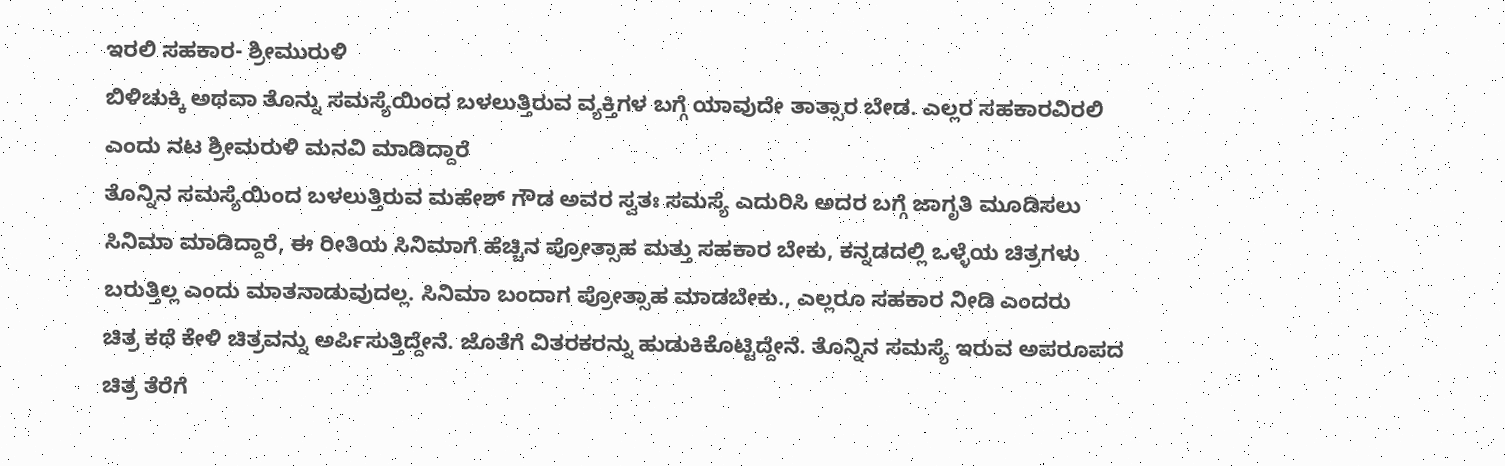ಇರಲಿ ಸಹಕಾರ- ಶ್ರೀಮುರುಳಿ
ಬಿಳಿಚುಕ್ಕಿ ಅಥವಾ ತೊನ್ನು ಸಮಸ್ಯೆಯಿಂದ ಬಳಲುತ್ತಿರುವ ವ್ಯಕ್ತಿಗಳ ಬಗ್ಗೆ ಯಾವುದೇ ತಾತ್ಸಾರ ಬೇಡ. ಎಲ್ಲರ ಸಹಕಾರವಿರಲಿ ಎಂದು ನಟ ಶ್ರೀಮರುಳಿ ಮನವಿ ಮಾಡಿದ್ದಾರೆ
ತೊನ್ನಿನ ಸಮಸ್ಯೆಯಿಂದ ಬಳಲುತ್ತಿರುವ ಮಹೇಶ್ ಗೌಡ ಅವರ ಸ್ವತಃ ಸಮಸ್ಯೆ ಎದುರಿಸಿ ಅದರ ಬಗ್ಗೆ ಜಾಗೃತಿ ಮೂಡಿಸಲು ಸಿನಿಮಾ ಮಾಡಿದ್ದಾರೆ, ಈ ರೀತಿಯ ಸಿನಿಮಾಗೆ ಹೆಚ್ಚಿನ ಪ್ರೋತ್ಸಾಹ ಮತ್ತು ಸಹಕಾರ ಬೇಕು, ಕನ್ನಡದಲ್ಲಿ ಒಳ್ಳೆಯ ಚಿತ್ರಗಳು ಬರುತ್ತಿಲ್ಲ ಎಂದು ಮಾತನಾಡುವುದಲ್ಲ. ಸಿನಿಮಾ ಬಂದಾಗ ಪ್ರೋತ್ಸಾಹ ಮಾಡಬೇಕು., ಎಲ್ಲರೂ ಸಹಕಾರ ನೀಡಿ ಎಂದರು
ಚಿತ್ರ ಕಥೆ ಕೇಳಿ ಚಿತ್ರವನ್ನು ಅರ್ಪಿಸುತ್ತಿದ್ದೇನೆ. ಜೊತೆಗೆ ವಿತರಕರನ್ನು ಹುಡುಕಿಕೊಟ್ಟಿದ್ದೇನೆ. ತೊನ್ನಿನ ಸಮಸ್ಯೆ ಇರುವ ಅಪರೂಪದ ಚಿತ್ರ ತೆರೆಗೆ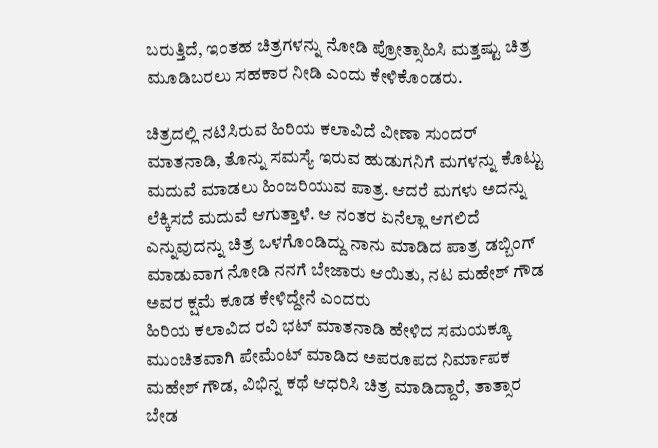ಬರುತ್ತಿದೆ, ಇಂತಹ ಚಿತ್ರಗಳನ್ನು ನೋಡಿ ಪ್ರೋತ್ಸಾಹಿಸಿ ಮತ್ತಷ್ಟು ಚಿತ್ರ ಮೂಡಿಬರಲು ಸಹಕಾರ ನೀಡಿ ಎಂದು ಕೇಳಿಕೊಂಡರು.

ಚಿತ್ರದಲ್ಲಿ ನಟಿಸಿರುವ ಹಿರಿಯ ಕಲಾವಿದೆ ವೀಣಾ ಸುಂದರ್ ಮಾತನಾಡಿ, ತೊನ್ನು ಸಮಸ್ಯೆ ಇರುವ ಹುಡುಗನಿಗೆ ಮಗಳನ್ನು ಕೊಟ್ಟು ಮದುವೆ ಮಾಡಲು ಹಿಂಜರಿಯುವ ಪಾತ್ರ. ಆದರೆ ಮಗಳು ಅದನ್ನು ಲೆಕ್ಕಿಸದೆ ಮದುವೆ ಆಗುತ್ತಾಳೆ. ಆ ನಂತರ ಏನೆಲ್ಲಾ ಆಗಲಿದೆ ಎನ್ನುವುದನ್ನು ಚಿತ್ರ ಒಳಗೊಂಡಿದ್ದು ನಾನು ಮಾಡಿದ ಪಾತ್ರ ಡಬ್ಬಿಂಗ್ ಮಾಡುವಾಗ ನೋಡಿ ನನಗೆ ಬೇಜಾರು ಆಯಿತು, ನಟ ಮಹೇಶ್ ಗೌಡ ಅವರ ಕ್ಷಮೆ ಕೂಡ ಕೇಳಿದ್ದೇನೆ ಎಂದರು
ಹಿರಿಯ ಕಲಾವಿದ ರವಿ ಭಟ್ ಮಾತನಾಡಿ ಹೇಳಿದ ಸಮಯಕ್ಕೂ ಮುಂಚಿತವಾಗಿ ಪೇಮೆಂಟ್ ಮಾಡಿದ ಅಪರೂಪದ ನಿರ್ಮಾಪಕ ಮಹೇಶ್ ಗೌಡ, ವಿಭಿನ್ನ ಕಥೆ ಆಧರಿಸಿ ಚಿತ್ರ ಮಾಡಿದ್ದಾರೆ, ತಾತ್ಸಾರ ಬೇಡ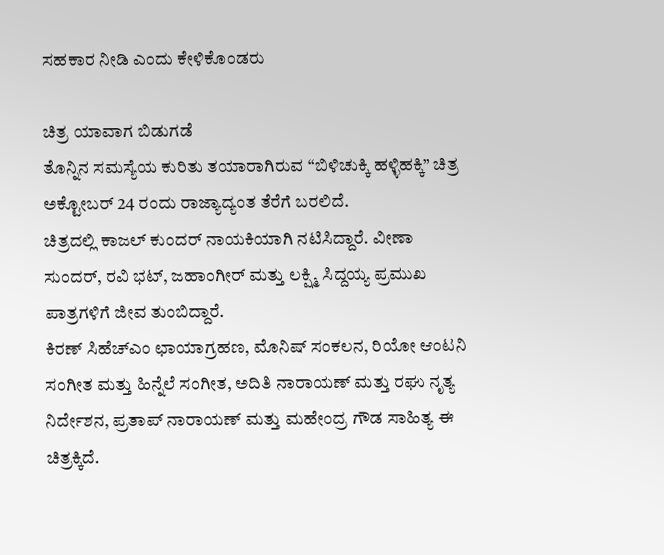ಸಹಕಾರ ನೀಡಿ ಎಂದು ಕೇಳಿಕೊಂಡರು

ಚಿತ್ರ ಯಾವಾಗ ಬಿಡುಗಡೆ
ತೊನ್ನಿನ ಸಮಸ್ಯೆಯ ಕುರಿತು ತಯಾರಾಗಿರುವ “ಬಿಳಿಚುಕ್ಕಿ ಹಳ್ಳಿಹಕ್ಕಿ” ಚಿತ್ರ ಅಕ್ಟೋಬರ್ 24 ರಂದು ರಾಜ್ಯಾದ್ಯಂತ ತೆರೆಗೆ ಬರಲಿದೆ.
ಚಿತ್ರದಲ್ಲಿ ಕಾಜಲ್ ಕುಂದರ್ ನಾಯಕಿಯಾಗಿ ನಟಿಸಿದ್ದಾರೆ. ವೀಣಾ ಸುಂದರ್, ರವಿ ಭಟ್, ಜಹಾಂಗೀರ್ ಮತ್ತು ಲಕ್ಷ್ಮಿ ಸಿದ್ದಯ್ಯ ಪ್ರಮುಖ ಪಾತ್ರಗಳಿಗೆ ಜೀವ ತುಂಬಿದ್ದಾರೆ.
ಕಿರಣ್ ಸಿಹೆಚ್ಎಂ ಛಾಯಾಗ್ರಹಣ, ಮೊನಿಷ್ ಸಂಕಲನ, ರಿಯೋ ಆಂಟನಿ ಸಂಗೀತ ಮತ್ತು ಹಿನ್ನೆಲೆ ಸಂಗೀತ, ಅದಿತಿ ನಾರಾಯಣ್ ಮತ್ತು ರಘು ನೃತ್ಯ ನಿರ್ದೇಶನ, ಪ್ರತಾಪ್ ನಾರಾಯಣ್ ಮತ್ತು ಮಹೇಂದ್ರ ಗೌಡ ಸಾಹಿತ್ಯ ಈ ಚಿತ್ರಕ್ಕಿದೆ.